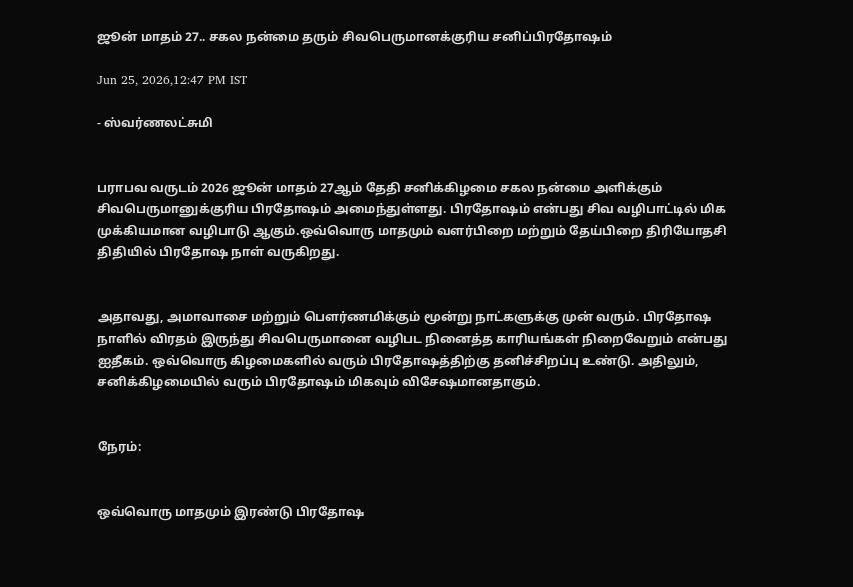ஜூன் மாதம் 27.. சகல நன்மை தரும் சிவபெருமானக்குரிய சனிப்பிரதோஷம்

Jun 25, 2026,12:47 PM IST

- ஸ்வர்ணலட்சுமி


பராபவ வருடம் 2026 ஜூன் மாதம் 27ஆம் தேதி சனிக்கிழமை சகல நன்மை அளிக்கும் சிவபெருமானுக்குரிய பிரதோஷம் அமைந்துள்ளது. பிரதோஷம் என்பது சிவ வழிபாட்டில் மிக முக்கியமான வழிபாடு ஆகும்.ஒவ்வொரு மாதமும் வளர்பிறை மற்றும் தேய்பிறை திரியோதசி திதியில் பிரதோஷ நாள் வருகிறது.


அதாவது, அமாவாசை மற்றும் பௌர்ணமிக்கும் மூன்று நாட்களுக்கு முன் வரும். பிரதோஷ நாளில் விரதம் இருந்து சிவபெருமானை வழிபட நினைத்த காரியங்கள் நிறைவேறும் என்பது ஐதீகம். ஒவ்வொரு கிழமைகளில் வரும் பிரதோஷத்திற்கு தனிச்சிறப்பு உண்டு. அதிலும், சனிக்கிழமையில் வரும் பிரதோஷம் மிகவும் விசேஷமானதாகும்.


நேரம்:


ஒவ்வொரு மாதமும் இரண்டு பிரதோஷ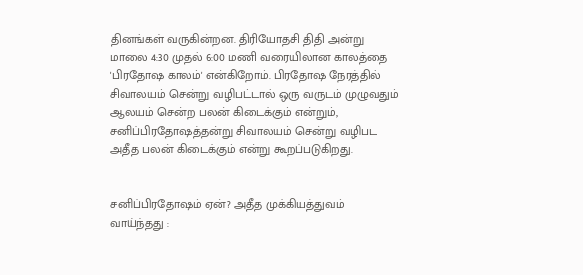தினங்கள் வருகின்றன. திரியோதசி திதி அன்று மாலை 4:30 முதல் 6:00 மணி வரையிலான காலத்தை 'பிரதோஷ காலம்' என்கிறோம். பிரதோஷ நேரத்தில் சிவாலயம் சென்று வழிபட்டால் ஒரு வருடம் முழுவதும் ஆலயம் சென்ற பலன் கிடைக்கும் என்றும், சனிப்பிரதோஷத்தன்று சிவாலயம் சென்று வழிபட அதீத பலன் கிடைக்கும் என்று கூறப்படுகிறது.


சனிப்பிரதோஷம் ஏன்? அதீத முக்கியத்துவம் வாய்ந்தது :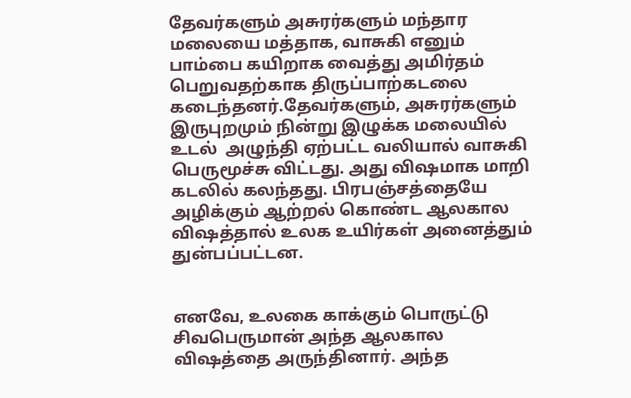தேவர்களும் அசுரர்களும் மந்தார மலையை மத்தாக, வாசுகி எனும் பாம்பை கயிறாக வைத்து அமிர்தம் பெறுவதற்காக திருப்பாற்கடலை கடைந்தனர்.தேவர்களும், அசுரர்களும் இருபுறமும் நின்று இழுக்க மலையில் உடல்  அழுந்தி ஏற்பட்ட வலியால் வாசுகி பெருமூச்சு விட்டது. அது விஷமாக மாறி கடலில் கலந்தது. பிரபஞ்சத்தையே அழிக்கும் ஆற்றல் கொண்ட ஆலகால விஷத்தால் உலக உயிர்கள் அனைத்தும் துன்பப்பட்டன.


எனவே, உலகை காக்கும் பொருட்டு சிவபெருமான் அந்த ஆலகால விஷத்தை அருந்தினார். அந்த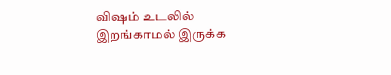விஷம் உடலில் இறங்காமல் இருக்க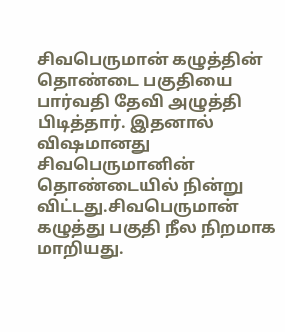சிவபெருமான் கழுத்தின் தொண்டை பகுதியை பார்வதி தேவி அழுத்தி பிடித்தார். இதனால் விஷமானது சிவபெருமானின் தொண்டையில் நின்று விட்டது.சிவபெருமான் கழுத்து பகுதி நீல நிறமாக மாறியது.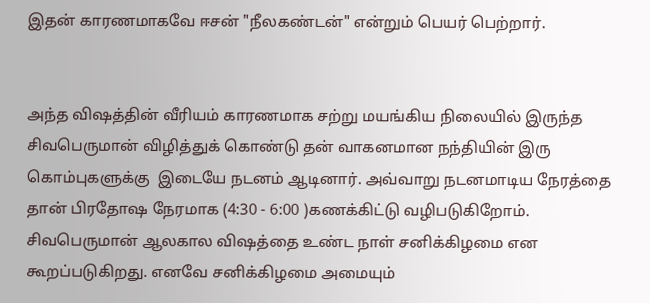இதன் காரணமாகவே ஈசன் "நீலகண்டன்" என்றும் பெயர் பெற்றார்.


அந்த விஷத்தின் வீரியம் காரணமாக சற்று மயங்கிய நிலையில் இருந்த சிவபெருமான் விழித்துக் கொண்டு தன் வாகனமான நந்தியின் இரு கொம்புகளுக்கு  இடையே நடனம் ஆடினார். அவ்வாறு நடனமாடிய நேரத்தை தான் பிரதோஷ நேரமாக (4:30 - 6:00 )கணக்கிட்டு வழிபடுகிறோம்.  சிவபெருமான் ஆலகால விஷத்தை உண்ட நாள் சனிக்கிழமை என கூறப்படுகிறது. எனவே சனிக்கிழமை அமையும்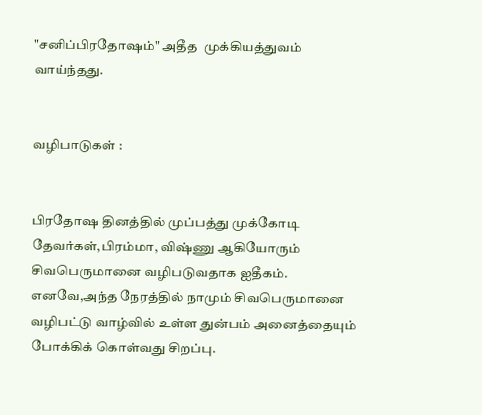"சனிப்பிரதோஷம்" அதீத  முக்கியத்துவம் வாய்ந்தது.


வழிபாடுகள் :


பிரதோஷ தினத்தில் முப்பத்து முக்கோடி தேவர்கள்,பிரம்மா, விஷ்ணு ஆகியோரும் சிவபெருமானை வழிபடுவதாக ஐதீகம். எனவே,அந்த நேரத்தில் நாமும் சிவபெருமானை வழிபட்டு வாழ்வில் உள்ள துன்பம் அனைத்தையும் போக்கிக் கொள்வது சிறப்பு.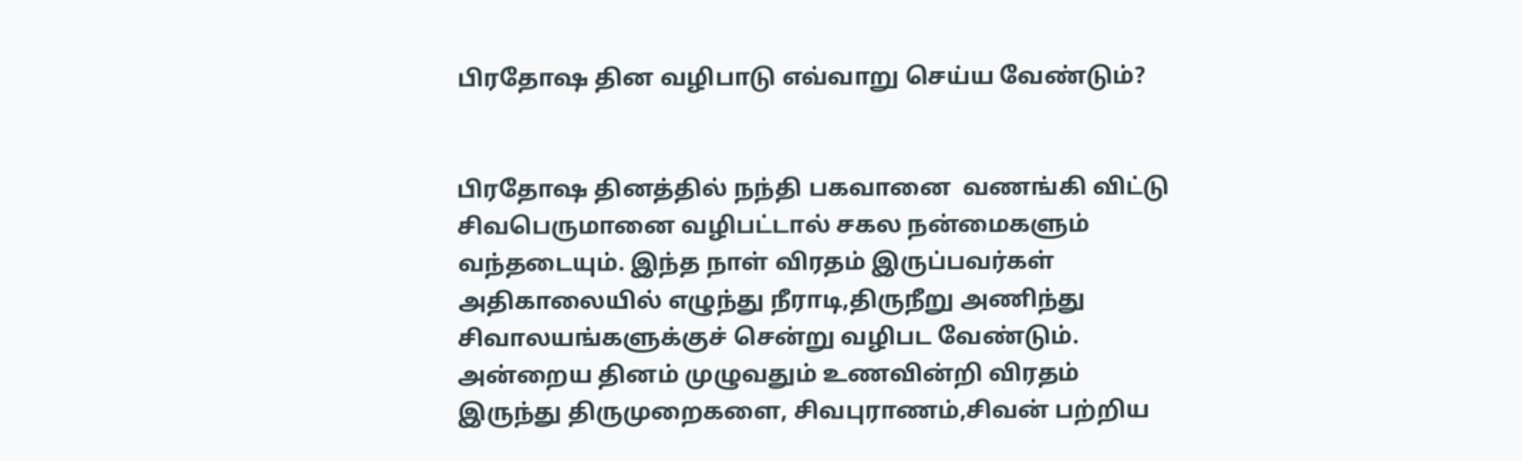பிரதோஷ தின வழிபாடு எவ்வாறு செய்ய வேண்டும்?


பிரதோஷ தினத்தில் நந்தி பகவானை  வணங்கி விட்டு சிவபெருமானை வழிபட்டால் சகல நன்மைகளும் வந்தடையும். இந்த நாள் விரதம் இருப்பவர்கள் அதிகாலையில் எழுந்து நீராடி,திருநீறு அணிந்து சிவாலயங்களுக்குச் சென்று வழிபட வேண்டும். அன்றைய தினம் முழுவதும் உணவின்றி விரதம் இருந்து திருமுறைகளை, சிவபுராணம்,சிவன் பற்றிய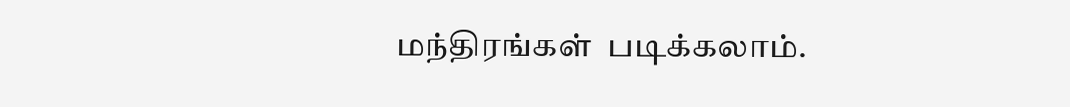மந்திரங்கள்  படிக்கலாம்.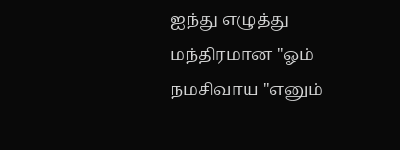ஐந்து எழுத்து மந்திரமான "ஓம் நமசிவாய "எனும்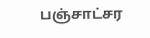பஞ்சாட்சர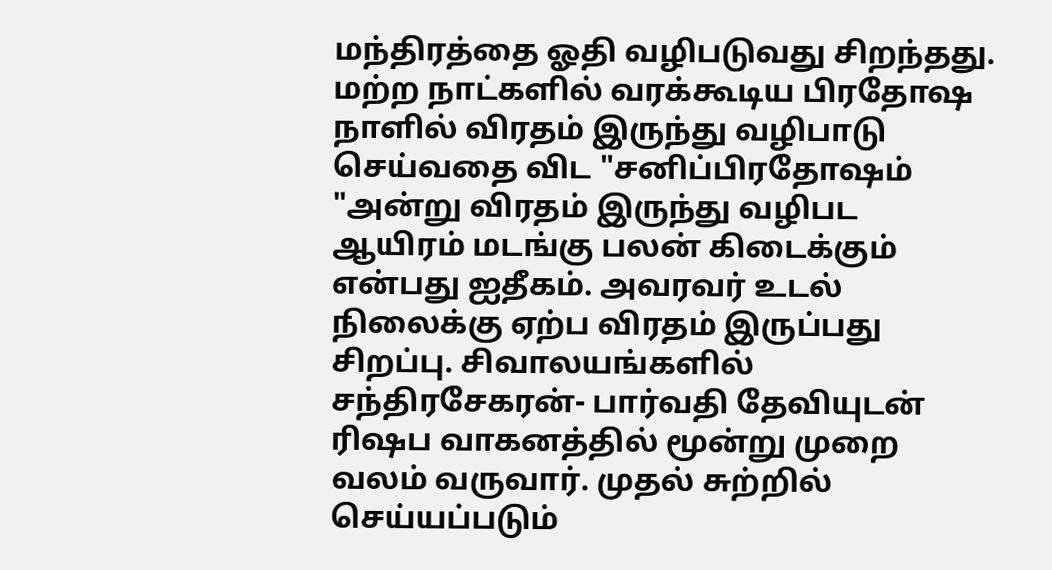மந்திரத்தை ஓதி வழிபடுவது சிறந்தது. மற்ற நாட்களில் வரக்கூடிய பிரதோஷ நாளில் விரதம் இருந்து வழிபாடு செய்வதை விட "சனிப்பிரதோஷம் "அன்று விரதம் இருந்து வழிபட ஆயிரம் மடங்கு பலன் கிடைக்கும் என்பது ஐதீகம். அவரவர் உடல் நிலைக்கு ஏற்ப விரதம் இருப்பது சிறப்பு. சிவாலயங்களில் சந்திரசேகரன்- பார்வதி தேவியுடன் ரிஷப வாகனத்தில் மூன்று முறை வலம் வருவார். முதல் சுற்றில் செய்யப்படும்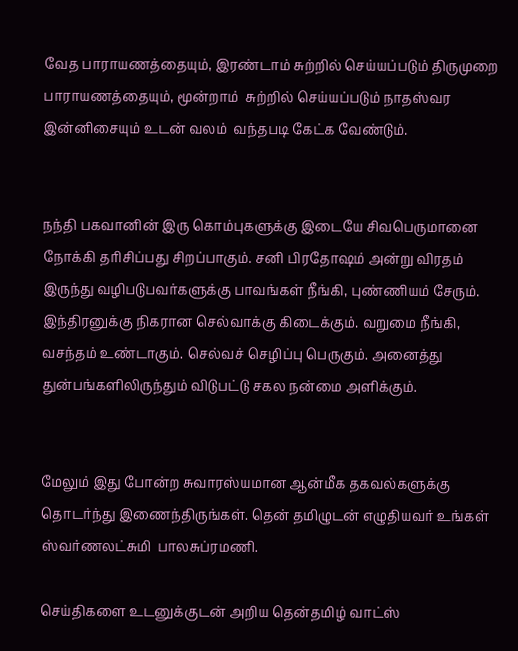வேத பாராயணத்தையும், இரண்டாம் சுற்றில் செய்யப்படும் திருமுறை பாராயணத்தையும், மூன்றாம்  சுற்றில் செய்யப்படும் நாதஸ்வர இன்னிசையும் உடன் வலம்  வந்தபடி கேட்க வேண்டும்.


நந்தி பகவானின் இரு கொம்புகளுக்கு இடையே சிவபெருமானை நோக்கி தரிசிப்பது சிறப்பாகும். சனி பிரதோஷம் அன்று விரதம் இருந்து வழிபடுபவர்களுக்கு பாவங்கள் நீங்கி, புண்ணியம் சேரும். இந்திரனுக்கு நிகரான செல்வாக்கு கிடைக்கும். வறுமை நீங்கி, வசந்தம் உண்டாகும். செல்வச் செழிப்பு பெருகும். அனைத்து துன்பங்களிலிருந்தும் விடுபட்டு சகல நன்மை அளிக்கும்.


மேலும் இது போன்ற சுவாரஸ்யமான ஆன்மீக தகவல்களுக்கு தொடர்ந்து இணைந்திருங்கள். தென் தமிழுடன் எழுதியவர் உங்கள்  ஸ்வர்ணலட்சுமி  பாலசுப்ரமணி.

செய்திகளை உடனுக்குடன் அறிய தென்தமிழ் வாட்ஸ்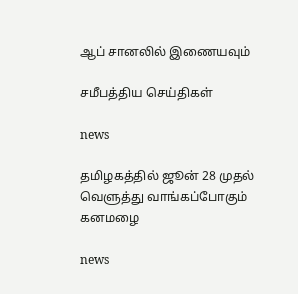ஆப் சானலில் இணையவும்

சமீபத்திய செய்திகள்

news

தமிழகத்தில் ஜூன் 28 முதல் வெளுத்து வாங்கப்போகும் கனமழை

news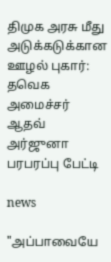திமுக அரசு மீது அடுக்கடுக்கான ஊழல் புகார்: தவெக அமைச்சர் ஆதவ் அர்ஜுனா பரபரப்பு பேட்டி

news

"அப்பாவையே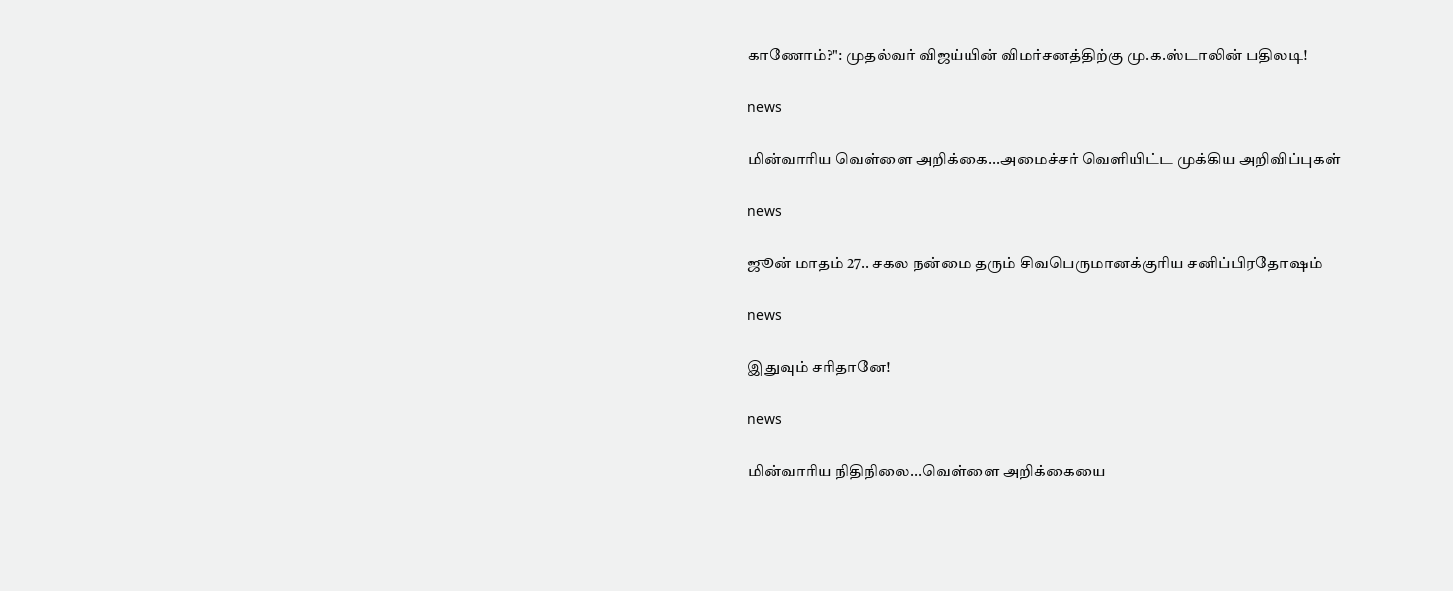காணோம்?": முதல்வர் விஜய்யின் விமர்சனத்திற்கு மு.க.ஸ்டாலின் பதிலடி!

news

மின்வாரிய வெள்ளை அறிக்கை...அமைச்சர் வெளியிட்ட முக்கிய அறிவிப்புகள்

news

ஜூன் மாதம் 27.. சகல நன்மை தரும் சிவபெருமானக்குரிய சனிப்பிரதோஷம்

news

இதுவும் சரிதானே!

news

மின்வாரிய நிதிநிலை...வெள்ளை அறிக்கையை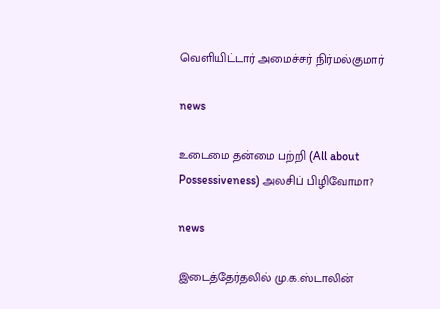வெளியிட்டார் அமைச்சர் நிர்மல்குமார்

news

உடைமை தன்மை பற்றி (All about Possessiveness) அலசிப் பிழிவோமா?

news

இடைத்தேர்தலில் மு.க.ஸ்டாலின்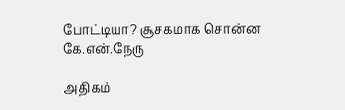போட்டியா? சூசகமாக சொன்ன கே.என்.நேரு

அதிகம்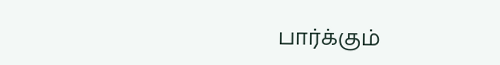பார்க்கும்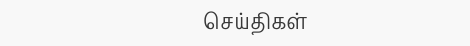செய்திகள்